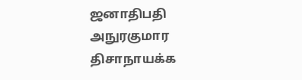ஜனாதிபதி அநுரகுமார திசாநாயக்க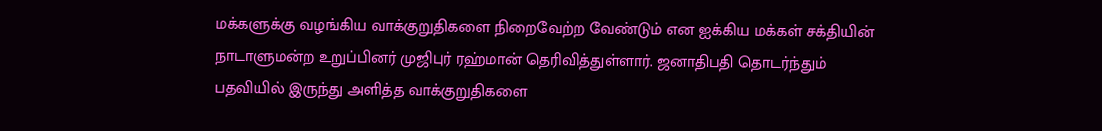மக்களுக்கு வழங்கிய வாக்குறுதிகளை நிறைவேற்ற வேண்டும் என ஐக்கிய மக்கள் சக்தியின் நாடாளுமன்ற உறுப்பினர் முஜிபுர் ரஹ்மான் தெரிவித்துள்ளார். ஜனாதிபதி தொடர்ந்தும் பதவியில் இருந்து அளித்த வாக்குறுதிகளை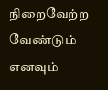நிறைவேற்ற வேண்டும் எனவும்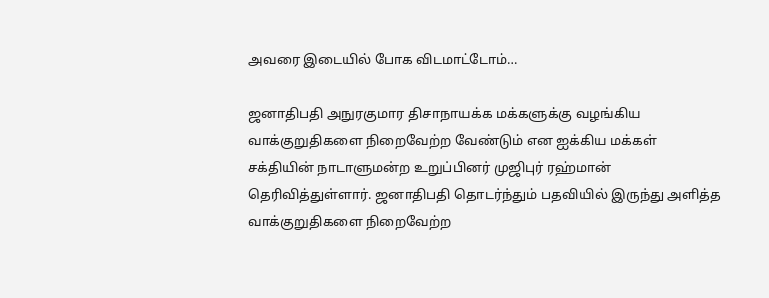அவரை இடையில் போக விடமாட்டோம்…

ஜனாதிபதி அநுரகுமார திசாநாயக்க மக்களுக்கு வழங்கிய வாக்குறுதிகளை நிறைவேற்ற வேண்டும் என ஐக்கிய மக்கள் சக்தியின் நாடாளுமன்ற உறுப்பினர் முஜிபுர் ரஹ்மான் தெரிவித்துள்ளார். ஜனாதிபதி தொடர்ந்தும் பதவியில் இருந்து அளித்த வாக்குறுதிகளை நிறைவேற்ற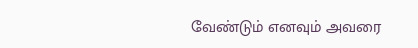வேண்டும் எனவும் அவரை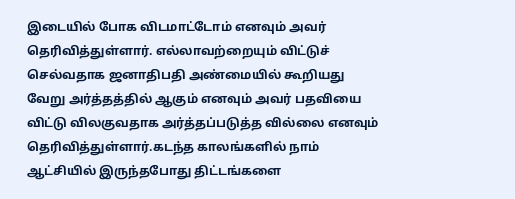இடையில் போக விடமாட்டோம் எனவும் அவர் தெரிவித்துள்ளார். எல்லாவற்றையும் விட்டுச் செல்வதாக ஜனாதிபதி அண்மையில் கூறியது வேறு அர்த்தத்தில் ஆகும் எனவும் அவர் பதவியை விட்டு விலகுவதாக அர்த்தப்படுத்த வில்லை எனவும் தெரிவித்துள்ளார்.கடந்த காலங்களில் நாம் ஆட்சியில் இருந்தபோது திட்டங்களை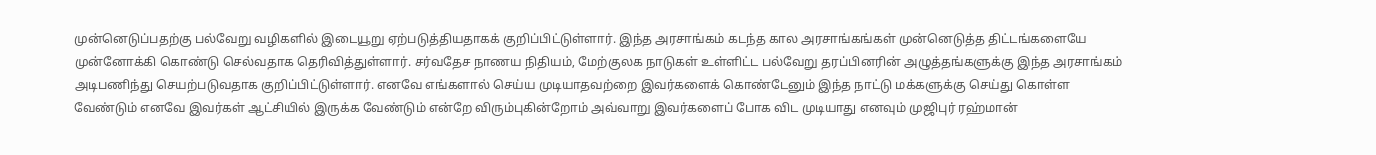முன்னெடுப்பதற்கு பல்வேறு வழிகளில் இடையூறு ஏற்படுத்தியதாகக் குறிப்பிட்டுள்ளார். இந்த அரசாங்கம் கடந்த கால அரசாங்கங்கள் முன்னெடுத்த திட்டங்களையே முன்னோக்கி கொண்டு செல்வதாக தெரிவித்துள்ளார். சர்வதேச நாணய நிதியம், மேற்குலக நாடுகள் உள்ளிட்ட பல்வேறு தரப்பினரின் அழுத்தங்களுக்கு இந்த அரசாங்கம் அடிபணிந்து செயற்படுவதாக குறிப்பிட்டுள்ளார். எனவே எங்களால் செய்ய முடியாதவற்றை இவர்களைக் கொண்டேனும் இந்த நாட்டு மக்களுக்கு செய்து கொள்ள வேண்டும் எனவே இவர்கள் ஆட்சியில் இருக்க வேண்டும் என்றே விரும்புகின்றோம் அவ்வாறு இவர்களைப் போக விட முடியாது எனவும் முஜிபுர் ரஹ்மான்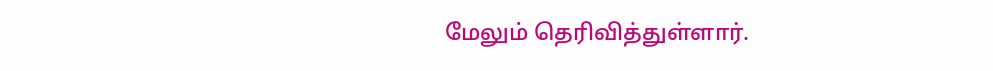மேலும் தெரிவித்துள்ளார்.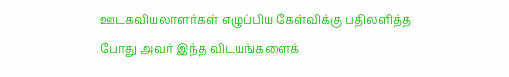ஊடகவியலாளர்கள் எழுப்பிய கேள்விக்கு பதிலளித்த போது அவர் இந்த விடயங்களைக்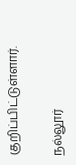குறிப்பிட்டுள்ளார்.

நல்லூர்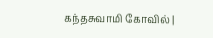கந்தசுவாமி கோவில் |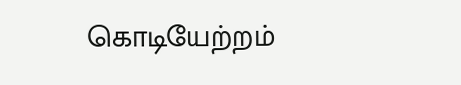கொடியேற்றம்